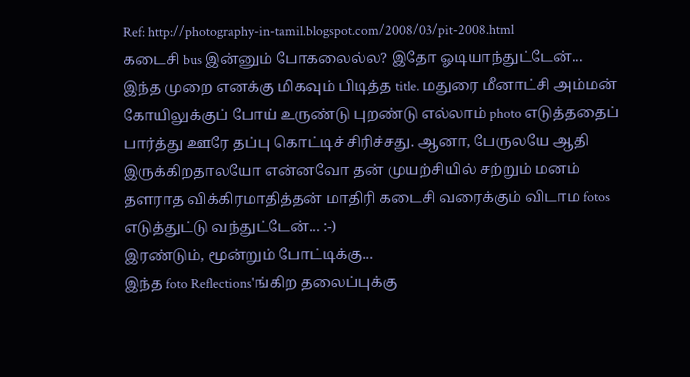Ref: http://photography-in-tamil.blogspot.com/2008/03/pit-2008.html
கடைசி bus இன்னும் போகலைல்ல? இதோ ஓடியாந்துட்டேன்...
இந்த முறை எனக்கு மிகவும் பிடித்த title. மதுரை மீனாட்சி அம்மன் கோயிலுக்குப் போய் உருண்டு புறண்டு எல்லாம் photo எடுத்ததைப் பார்த்து ஊரே தப்பு கொட்டிச் சிரிச்சது. ஆனா, பேருலயே ஆதி இருக்கிறதாலயோ என்னவோ தன் முயற்சியில் சற்றும் மனம் தளராத விக்கிரமாதித்தன் மாதிரி கடைசி வரைக்கும் விடாம fotos எடுத்துட்டு வந்துட்டேன்... :-)
இரண்டும், மூன்றும் போட்டிக்கு...
இந்த foto Reflections'ங்கிற தலைப்புக்கு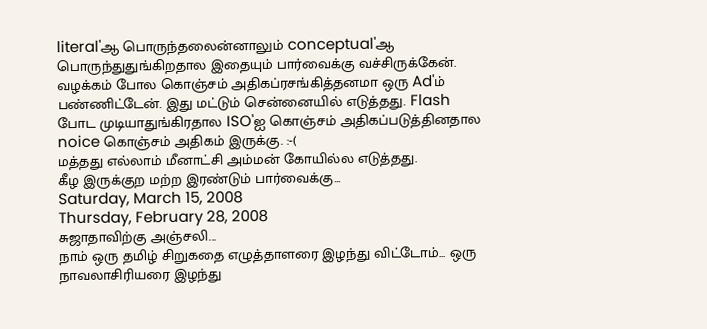literal'ஆ பொருந்தலைன்னாலும் conceptual'ஆ பொருந்துதுங்கிறதால இதையும் பார்வைக்கு வச்சிருக்கேன்.
வழக்கம் போல கொஞ்சம் அதிகப்ரசங்கித்தனமா ஒரு Ad'ம் பண்ணிட்டேன். இது மட்டும் சென்னையில் எடுத்தது. Flash போட முடியாதுங்கிரதால ISO'ஐ கொஞ்சம் அதிகப்படுத்தினதால noice கொஞ்சம் அதிகம் இருக்கு. :-(
மத்தது எல்லாம் மீனாட்சி அம்மன் கோயில்ல எடுத்தது.
கீழ இருக்குற மற்ற இரண்டும் பார்வைக்கு...
Saturday, March 15, 2008
Thursday, February 28, 2008
சுஜாதாவிற்கு அஞ்சலி...
நாம் ஒரு தமிழ் சிறுகதை எழுத்தாளரை இழந்து விட்டோம்... ஒரு நாவலாசிரியரை இழந்து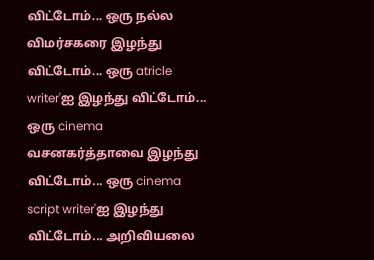விட்டோம்... ஒரு நல்ல விமர்சகரை இழந்து விட்டோம்... ஒரு atricle writer'ஐ இழந்து விட்டோம்... ஒரு cinema வசனகர்த்தாவை இழந்து விட்டோம்... ஒரு cinema script writer'ஐ இழந்து விட்டோம்... அறிவியலை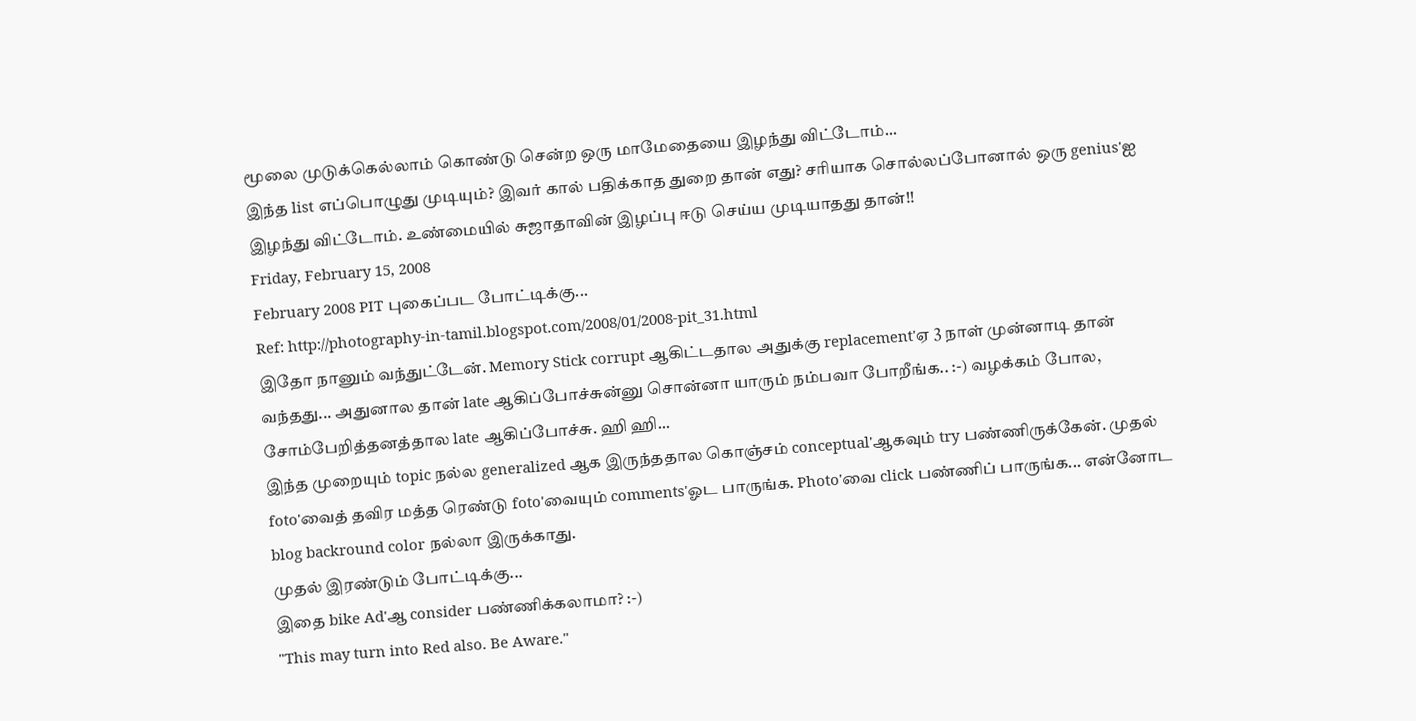மூலை முடுக்கெல்லாம் கொண்டு சென்ற ஒரு மாமேதையை இழந்து விட்டோம்...
இந்த list எப்பொழுது முடியும்? இவர் கால் பதிக்காத துறை தான் எது? சரியாக சொல்லப்போனால் ஒரு genius'ஐ இழந்து விட்டோம். உண்மையில் சுஜாதாவின் இழப்பு ஈடு செய்ய முடியாதது தான்!!
Friday, February 15, 2008
February 2008 PIT புகைப்பட போட்டிக்கு...
Ref: http://photography-in-tamil.blogspot.com/2008/01/2008-pit_31.html
இதோ நானும் வந்துட்டேன். Memory Stick corrupt ஆகிட்டதால அதுக்கு replacement'ஏ 3 நாள் முன்னாடி தான் வந்தது... அதுனால தான் late ஆகிப்போச்சுன்னு சொன்னா யாரும் நம்பவா போறீங்க.. :-) வழக்கம் போல, சோம்பேறித்தனத்தால late ஆகிப்போச்சு. ஹி ஹி...
இந்த முறையும் topic நல்ல generalized ஆக இருந்ததால கொஞ்சம் conceptual'ஆகவும் try பண்ணிருக்கேன். முதல் foto'வைத் தவிர மத்த ரெண்டு foto'வையும் comments'ஓட பாருங்க. Photo'வை click பண்ணிப் பாருங்க... என்னோட blog backround color நல்லா இருக்காது.
முதல் இரண்டும் போட்டிக்கு...
இதை bike Ad'ஆ consider பண்ணிக்கலாமா? :-)
"This may turn into Red also. Be Aware."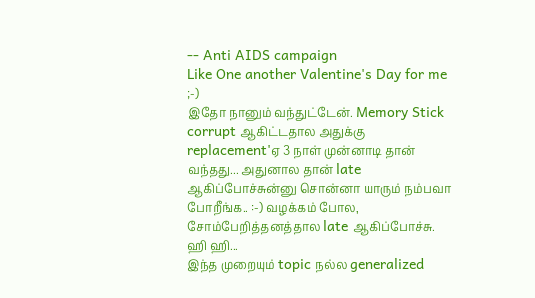-- Anti AIDS campaign
Like One another Valentine's Day for me ;-)
இதோ நானும் வந்துட்டேன். Memory Stick corrupt ஆகிட்டதால அதுக்கு replacement'ஏ 3 நாள் முன்னாடி தான் வந்தது... அதுனால தான் late ஆகிப்போச்சுன்னு சொன்னா யாரும் நம்பவா போறீங்க.. :-) வழக்கம் போல, சோம்பேறித்தனத்தால late ஆகிப்போச்சு. ஹி ஹி...
இந்த முறையும் topic நல்ல generalized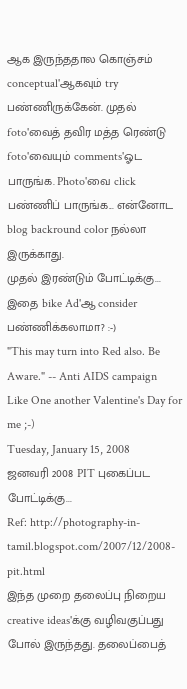ஆக இருந்ததால கொஞ்சம் conceptual'ஆகவும் try பண்ணிருக்கேன். முதல் foto'வைத் தவிர மத்த ரெண்டு foto'வையும் comments'ஓட பாருங்க. Photo'வை click பண்ணிப் பாருங்க... என்னோட blog backround color நல்லா இருக்காது.
முதல் இரண்டும் போட்டிக்கு...
இதை bike Ad'ஆ consider பண்ணிக்கலாமா? :-)
"This may turn into Red also. Be Aware." -- Anti AIDS campaign
Like One another Valentine's Day for me ;-)
Tuesday, January 15, 2008
ஜனவரி 2008 PIT புகைப்பட போட்டிக்கு...
Ref: http://photography-in-tamil.blogspot.com/2007/12/2008-pit.html
இந்த முறை தலைப்பு நிறைய creative ideas'க்கு வழிவகுப்பது போல் இருந்தது. தலைப்பைத்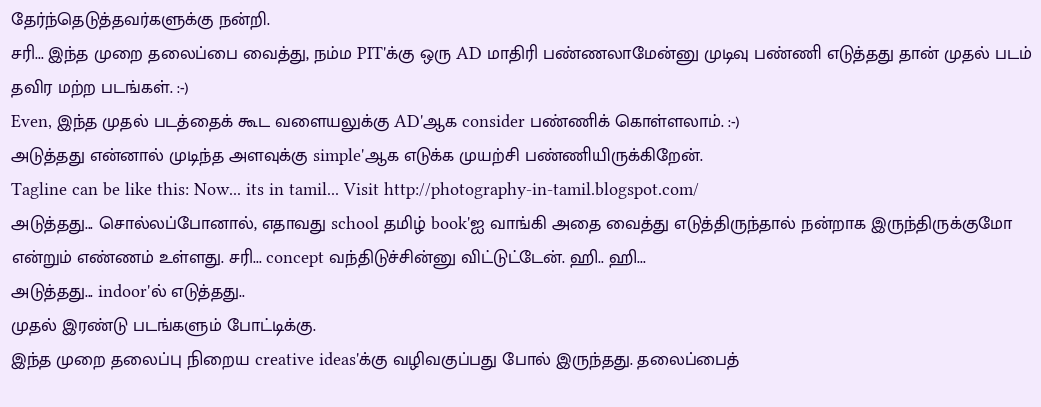தேர்ந்தெடுத்தவர்களுக்கு நன்றி.
சரி... இந்த முறை தலைப்பை வைத்து, நம்ம PIT'க்கு ஒரு AD மாதிரி பண்ணலாமேன்னு முடிவு பண்ணி எடுத்தது தான் முதல் படம் தவிர மற்ற படங்கள். :-)
Even, இந்த முதல் படத்தைக் கூட வளையலுக்கு AD'ஆக consider பண்ணிக் கொள்ளலாம். :-)
அடுத்தது என்னால் முடிந்த அளவுக்கு simple'ஆக எடுக்க முயற்சி பண்ணியிருக்கிறேன்.
Tagline can be like this: Now... its in tamil... Visit http://photography-in-tamil.blogspot.com/
அடுத்தது... சொல்லப்போனால், எதாவது school தமிழ் book'ஐ வாங்கி அதை வைத்து எடுத்திருந்தால் நன்றாக இருந்திருக்குமோ என்றும் எண்ணம் உள்ளது. சரி... concept வந்திடுச்சின்னு விட்டுட்டேன். ஹி.. ஹி...
அடுத்தது... indoor'ல் எடுத்தது..
முதல் இரண்டு படங்களும் போட்டிக்கு.
இந்த முறை தலைப்பு நிறைய creative ideas'க்கு வழிவகுப்பது போல் இருந்தது. தலைப்பைத்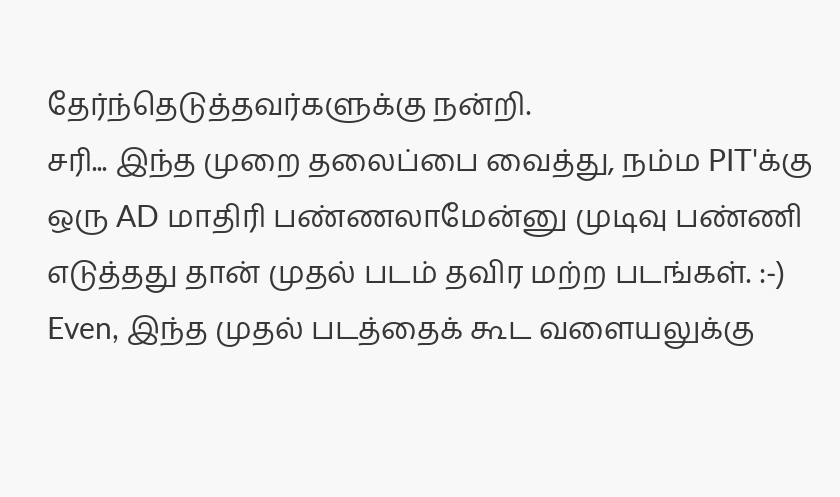தேர்ந்தெடுத்தவர்களுக்கு நன்றி.
சரி... இந்த முறை தலைப்பை வைத்து, நம்ம PIT'க்கு ஒரு AD மாதிரி பண்ணலாமேன்னு முடிவு பண்ணி எடுத்தது தான் முதல் படம் தவிர மற்ற படங்கள். :-)
Even, இந்த முதல் படத்தைக் கூட வளையலுக்கு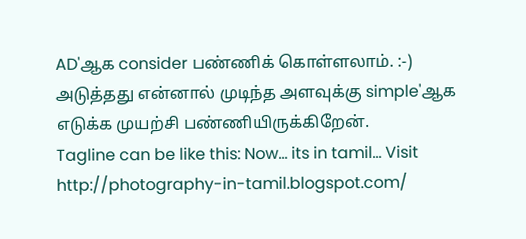AD'ஆக consider பண்ணிக் கொள்ளலாம். :-)
அடுத்தது என்னால் முடிந்த அளவுக்கு simple'ஆக எடுக்க முயற்சி பண்ணியிருக்கிறேன்.
Tagline can be like this: Now... its in tamil... Visit http://photography-in-tamil.blogspot.com/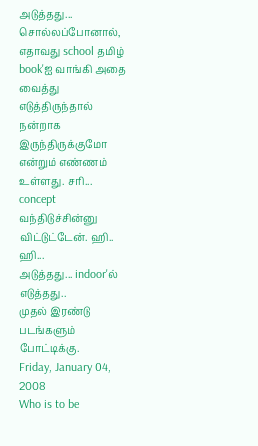அடுத்தது... சொல்லப்போனால், எதாவது school தமிழ் book'ஐ வாங்கி அதை வைத்து எடுத்திருந்தால் நன்றாக இருந்திருக்குமோ என்றும் எண்ணம் உள்ளது. சரி... concept வந்திடுச்சின்னு விட்டுட்டேன். ஹி.. ஹி...
அடுத்தது... indoor'ல் எடுத்தது..
முதல் இரண்டு படங்களும் போட்டிக்கு.
Friday, January 04, 2008
Who is to be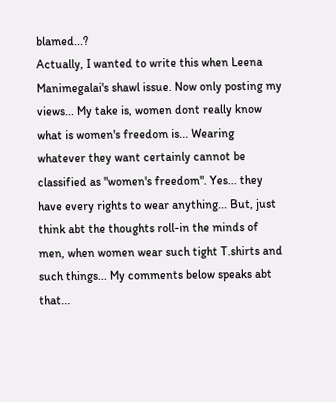blamed...?
Actually, I wanted to write this when Leena Manimegalai's shawl issue. Now only posting my views... My take is, women dont really know what is women's freedom is... Wearing whatever they want certainly cannot be classified as "women's freedom". Yes... they have every rights to wear anything... But, just think abt the thoughts roll-in the minds of men, when women wear such tight T.shirts and such things... My comments below speaks abt that...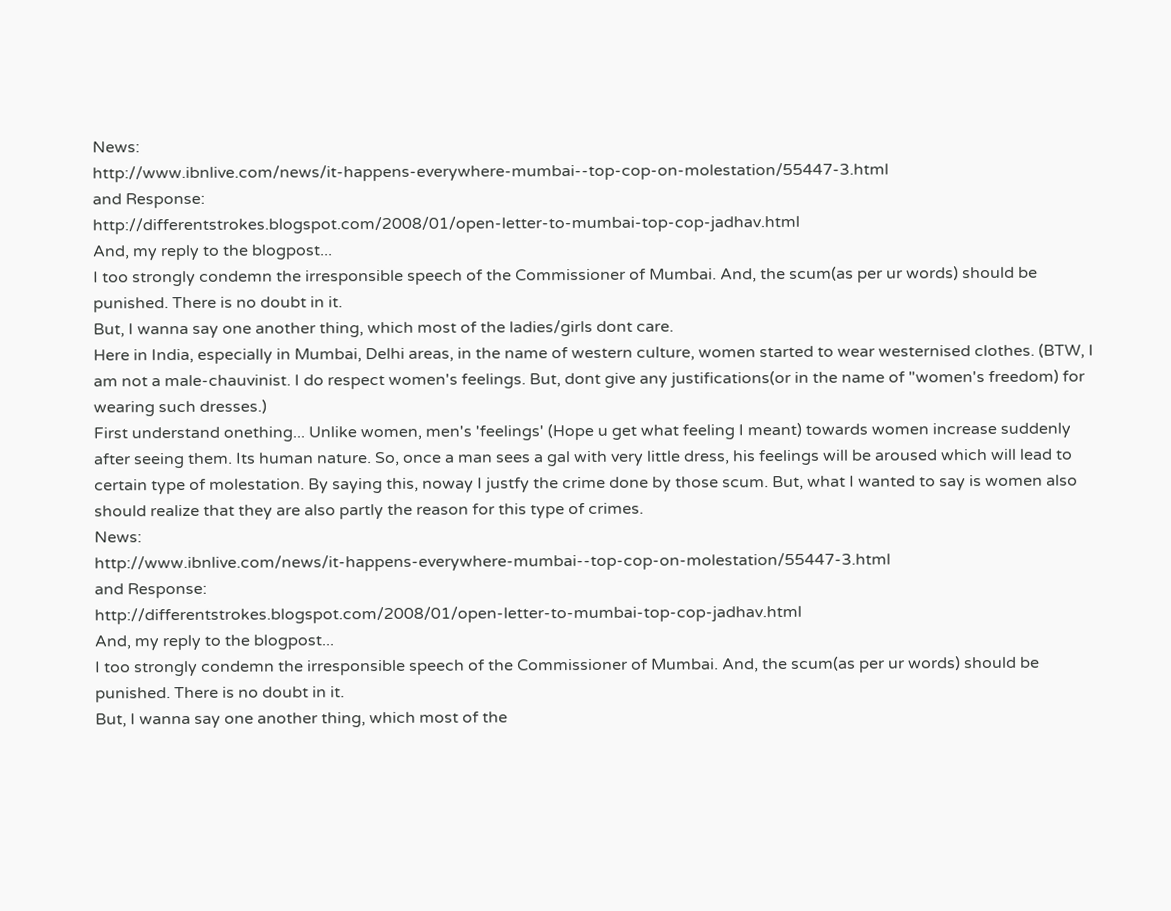News:
http://www.ibnlive.com/news/it-happens-everywhere-mumbai--top-cop-on-molestation/55447-3.html
and Response:
http://differentstrokes.blogspot.com/2008/01/open-letter-to-mumbai-top-cop-jadhav.html
And, my reply to the blogpost...
I too strongly condemn the irresponsible speech of the Commissioner of Mumbai. And, the scum(as per ur words) should be punished. There is no doubt in it.
But, I wanna say one another thing, which most of the ladies/girls dont care.
Here in India, especially in Mumbai, Delhi areas, in the name of western culture, women started to wear westernised clothes. (BTW, I am not a male-chauvinist. I do respect women's feelings. But, dont give any justifications(or in the name of "women's freedom) for wearing such dresses.)
First understand onething... Unlike women, men's 'feelings' (Hope u get what feeling I meant) towards women increase suddenly after seeing them. Its human nature. So, once a man sees a gal with very little dress, his feelings will be aroused which will lead to certain type of molestation. By saying this, noway I justfy the crime done by those scum. But, what I wanted to say is women also should realize that they are also partly the reason for this type of crimes.
News:
http://www.ibnlive.com/news/it-happens-everywhere-mumbai--top-cop-on-molestation/55447-3.html
and Response:
http://differentstrokes.blogspot.com/2008/01/open-letter-to-mumbai-top-cop-jadhav.html
And, my reply to the blogpost...
I too strongly condemn the irresponsible speech of the Commissioner of Mumbai. And, the scum(as per ur words) should be punished. There is no doubt in it.
But, I wanna say one another thing, which most of the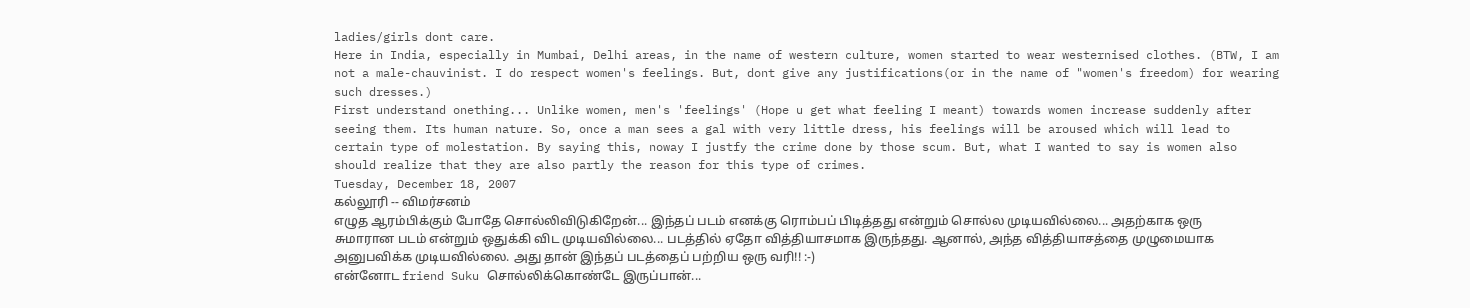ladies/girls dont care.
Here in India, especially in Mumbai, Delhi areas, in the name of western culture, women started to wear westernised clothes. (BTW, I am not a male-chauvinist. I do respect women's feelings. But, dont give any justifications(or in the name of "women's freedom) for wearing such dresses.)
First understand onething... Unlike women, men's 'feelings' (Hope u get what feeling I meant) towards women increase suddenly after seeing them. Its human nature. So, once a man sees a gal with very little dress, his feelings will be aroused which will lead to certain type of molestation. By saying this, noway I justfy the crime done by those scum. But, what I wanted to say is women also should realize that they are also partly the reason for this type of crimes.
Tuesday, December 18, 2007
கல்லூரி -- விமர்சனம்
எழுத ஆரம்பிக்கும் போதே சொல்லிவிடுகிறேன்... இந்தப் படம் எனக்கு ரொம்பப் பிடித்தது என்றும் சொல்ல முடியவில்லை... அதற்காக ஒரு சுமாரான படம் என்றும் ஒதுக்கி விட முடியவில்லை... படத்தில் ஏதோ வித்தியாசமாக இருந்தது. ஆனால், அந்த வித்தியாசத்தை முழுமையாக அனுபவிக்க முடியவில்லை. அது தான் இந்தப் படத்தைப் பற்றிய ஒரு வரி!! :-)
என்னோட friend Suku சொல்லிக்கொண்டே இருப்பான்...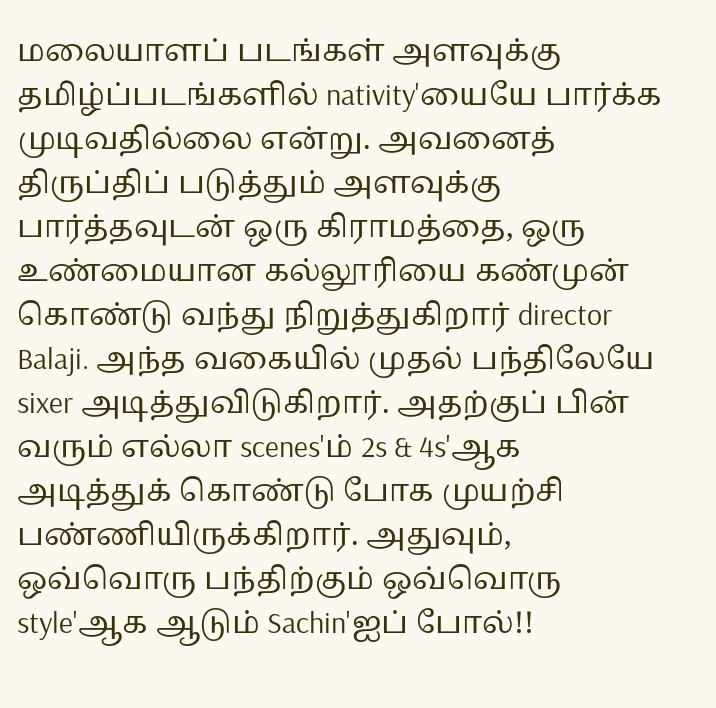மலையாளப் படங்கள் அளவுக்கு தமிழ்ப்படங்களில் nativity'யையே பார்க்க முடிவதில்லை என்று. அவனைத் திருப்திப் படுத்தும் அளவுக்கு பார்த்தவுடன் ஒரு கிராமத்தை, ஒரு உண்மையான கல்லூரியை கண்முன் கொண்டு வந்து நிறுத்துகிறார் director Balaji. அந்த வகையில் முதல் பந்திலேயே sixer அடித்துவிடுகிறார். அதற்குப் பின் வரும் எல்லா scenes'ம் 2s & 4s'ஆக அடித்துக் கொண்டு போக முயற்சி பண்ணியிருக்கிறார். அதுவும், ஒவ்வொரு பந்திற்கும் ஒவ்வொரு style'ஆக ஆடும் Sachin'ஐப் போல்!!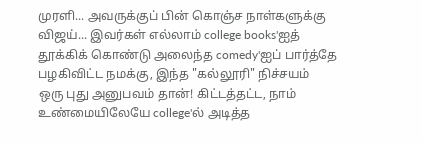முரளி... அவருக்குப் பின் கொஞ்ச நாள்களுக்கு விஜய்... இவர்கள் எல்லாம் college books'ஐத் தூக்கிக் கொண்டு அலைந்த comedy'ஐப் பார்த்தே பழகிவிட்ட நமக்கு, இந்த "கல்லூரி" நிச்சயம் ஒரு புது அனுபவம் தான்! கிட்டத்தட்ட, நாம் உண்மையிலேயே college'ல் அடித்த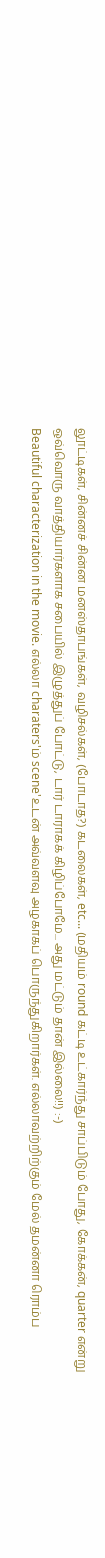லூட்டிகள், சின்னச் சின்ன மனஸ்தாபங்கள், வழிசல்கள், (போடாத?) கடலைகள், etc... (மதியம் round கட்டி உட்கார்ந்து சாப்பிடும் போது, கோக்கன், quarter என்று ஒவ்வொரு வாத்தியார்களாக சபையில் இழுத்துப் போட்டு, டார் டாராகக் கிழிப்போமே... அது மட்டும் தான் இல்லை!!) :-)
Beautiful characterization in the movie. எல்லா charaters'ம் scene'உடன் அவ்வளவு அழகாகப் பொருந்துகிறார்கள். எல்லாவற்றிற்கும் மேல் தமன்னா ரொம்ப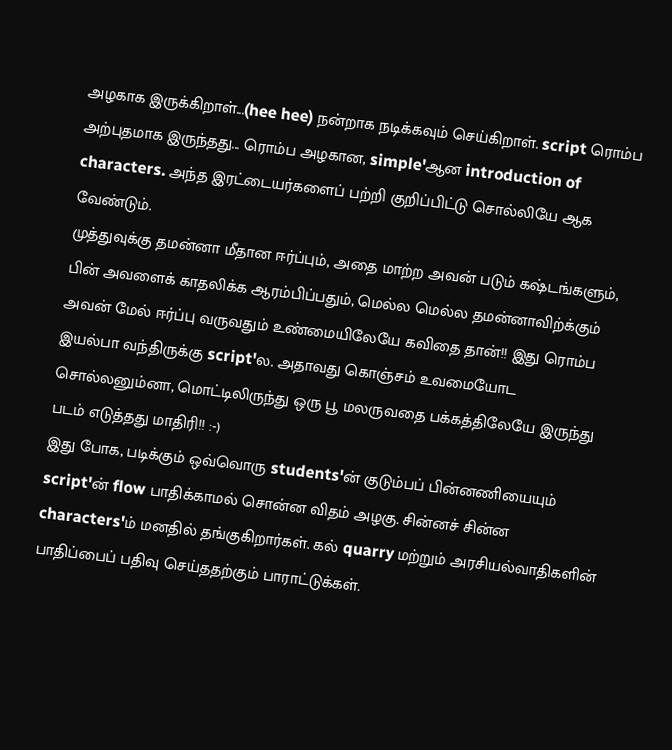அழகாக இருக்கிறாள்...(hee hee) நன்றாக நடிக்கவும் செய்கிறாள். script ரொம்ப அற்புதமாக இருந்தது... ரொம்ப அழகான, simple'ஆன introduction of characters. அந்த இரட்டையர்களைப் பற்றி குறிப்பிட்டு சொல்லியே ஆக வேண்டும்.
முத்துவுக்கு தமன்னா மீதான ஈர்ப்பும், அதை மாற்ற அவன் படும் கஷ்டங்களும், பின் அவளைக் காதலிக்க ஆரம்பிப்பதும், மெல்ல மெல்ல தமன்னாவிற்க்கும் அவன் மேல் ஈர்ப்பு வருவதும் உண்மையிலேயே கவிதை தான்!! இது ரொம்ப இயல்பா வந்திருக்கு script'ல. அதாவது கொஞ்சம் உவமையோட சொல்லனும்னா, மொட்டிலிருந்து ஒரு பூ மலருவதை பக்கத்திலேயே இருந்து படம் எடுத்தது மாதிரி!! :-)
இது போக, படிக்கும் ஒவ்வொரு students'ன் குடும்பப் பின்னணியையும் script'ன் flow பாதிக்காமல் சொன்ன விதம் அழகு. சின்னச் சின்ன characters'ம் மனதில் தங்குகிறார்கள். கல் quarry மற்றும் அரசியல்வாதிகளின் பாதிப்பைப் பதிவு செய்ததற்கும் பாராட்டுக்கள்.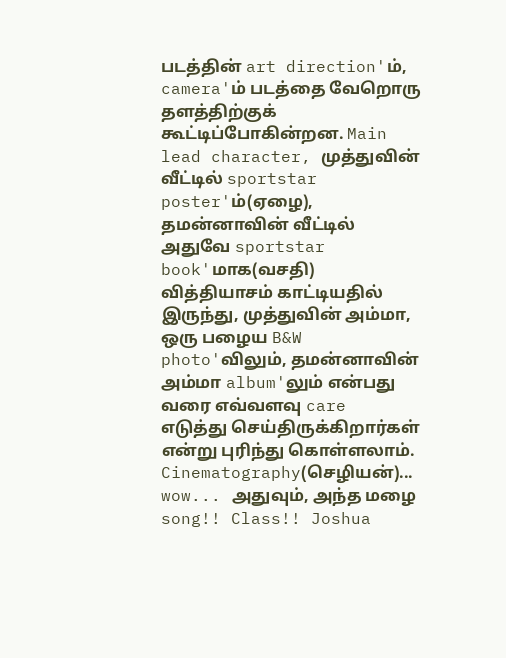படத்தின் art direction'ம், camera'ம் படத்தை வேறொரு தளத்திற்குக் கூட்டிப்போகின்றன. Main lead character, முத்துவின் வீட்டில் sportstar poster'ம்(ஏழை), தமன்னாவின் வீட்டில் அதுவே sportstar book'மாக(வசதி) வித்தியாசம் காட்டியதில் இருந்து, முத்துவின் அம்மா, ஒரு பழைய B&W photo'விலும், தமன்னாவின் அம்மா album'லும் என்பது வரை எவ்வளவு care எடுத்து செய்திருக்கிறார்கள் என்று புரிந்து கொள்ளலாம். Cinematography(செழியன்)... wow... அதுவும், அந்த மழை song!! Class!! Joshua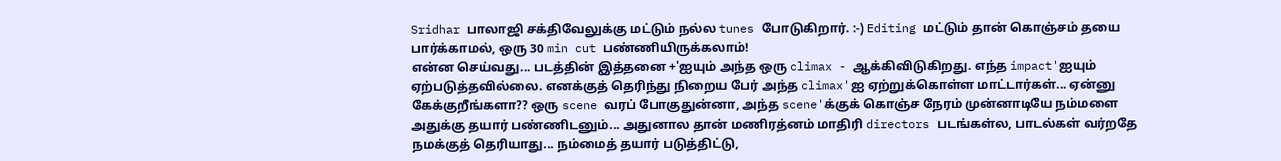Sridhar பாலாஜி சக்திவேலுக்கு மட்டும் நல்ல tunes போடுகிறார். :-) Editing மட்டும் தான் கொஞ்சம் தயை பார்க்காமல், ஒரு 30 min cut பண்ணியிருக்கலாம்!
என்ன செய்வது... படத்தின் இத்தனை +'ஐயும் அந்த ஒரு climax - ஆக்கிவிடுகிறது. எந்த impact'ஐயும் ஏற்படுத்தவில்லை. எனக்குத் தெரிந்து நிறைய பேர் அந்த climax'ஐ ஏற்றுக்கொள்ள மாட்டார்கள்... ஏன்னு கேக்குறீங்களா?? ஒரு scene வரப் போகுதுன்னா, அந்த scene'க்குக் கொஞ்ச நேரம் முன்னாடியே நம்மளை அதுக்கு தயார் பண்ணிடனும்... அதுனால தான் மணிரத்னம் மாதிரி directors படங்கள்ல, பாடல்கள் வர்றதே நமக்குத் தெரியாது... நம்மைத் தயார் படுத்திட்டு,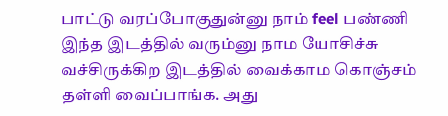பாட்டு வரப்போகுதுன்னு நாம் feel பண்ணி இந்த இடத்தில் வரும்னு நாம யோசிச்சு வச்சிருக்கிற இடத்தில் வைக்காம கொஞ்சம் தள்ளி வைப்பாங்க. அது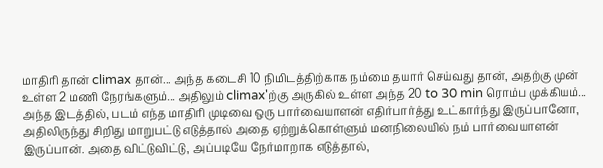மாதிரி தான் climax தான்... அந்த கடைசி 10 நிமிடத்திற்காக நம்மை தயார் செய்வது தான், அதற்கு முன் உள்ள 2 மணி நேரங்களும்... அதிலும் climax'ற்கு அருகில் உள்ள அந்த 20 to 30 min ரொம்ப முக்கியம்... அந்த இடத்தில், படம் எந்த மாதிரி முடிவை ஒரு பார்வையாளன் எதிர்பார்த்து உட்கார்ந்து இருப்பானோ, அதிலிருந்து சிறிது மாறுபட்டு எடுத்தால் அதை ஏற்றுக்கொள்ளும் மனநிலையில் நம் பார்வையாளன் இருப்பான். அதை விட்டுவிட்டு, அப்படியே நேர்மாறாக எடுத்தால்,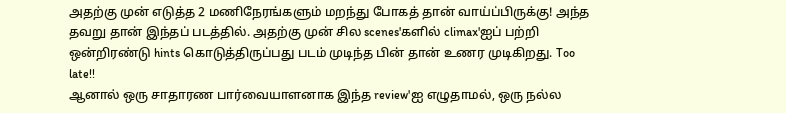அதற்கு முன் எடுத்த 2 மணிநேரங்களும் மறந்து போகத் தான் வாய்ப்பிருக்கு! அந்த தவறு தான் இந்தப் படத்தில். அதற்கு முன் சில scenes'களில் climax'ஐப் பற்றி ஒன்றிரண்டு hints கொடுத்திருப்பது படம் முடிந்த பின் தான் உணர முடிகிறது. Too late!!
ஆனால் ஒரு சாதாரண பார்வையாளனாக இந்த review'ஐ எழுதாமல், ஒரு நல்ல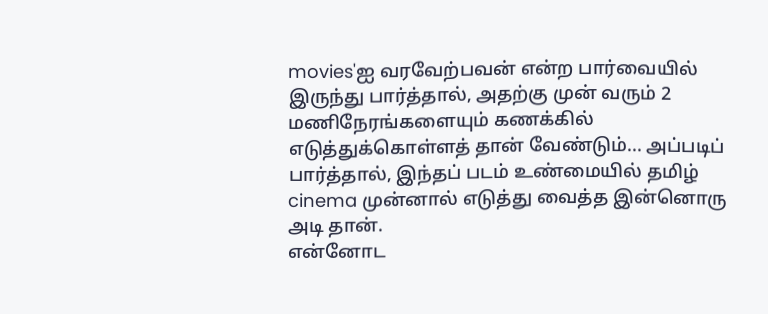movies'ஐ வரவேற்பவன் என்ற பார்வையில் இருந்து பார்த்தால், அதற்கு முன் வரும் 2 மணிநேரங்களையும் கணக்கில் எடுத்துக்கொள்ளத் தான் வேண்டும்... அப்படிப் பார்த்தால், இந்தப் படம் உண்மையில் தமிழ் cinema முன்னால் எடுத்து வைத்த இன்னொரு அடி தான்.
என்னோட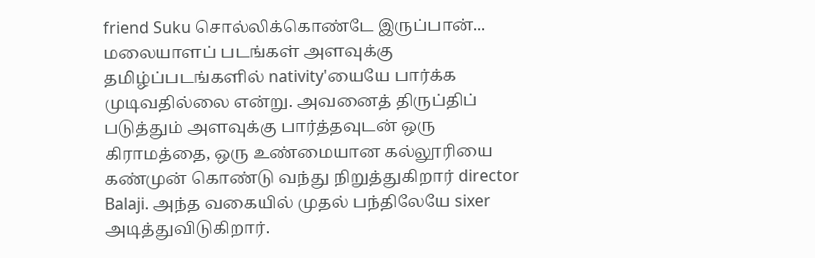friend Suku சொல்லிக்கொண்டே இருப்பான்... மலையாளப் படங்கள் அளவுக்கு தமிழ்ப்படங்களில் nativity'யையே பார்க்க முடிவதில்லை என்று. அவனைத் திருப்திப் படுத்தும் அளவுக்கு பார்த்தவுடன் ஒரு கிராமத்தை, ஒரு உண்மையான கல்லூரியை கண்முன் கொண்டு வந்து நிறுத்துகிறார் director Balaji. அந்த வகையில் முதல் பந்திலேயே sixer அடித்துவிடுகிறார்.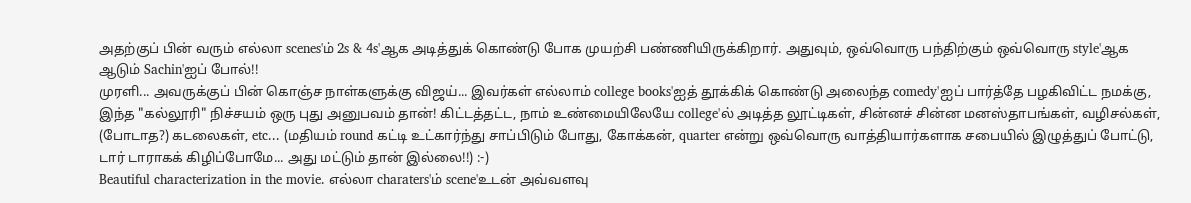அதற்குப் பின் வரும் எல்லா scenes'ம் 2s & 4s'ஆக அடித்துக் கொண்டு போக முயற்சி பண்ணியிருக்கிறார். அதுவும், ஒவ்வொரு பந்திற்கும் ஒவ்வொரு style'ஆக ஆடும் Sachin'ஐப் போல்!!
முரளி... அவருக்குப் பின் கொஞ்ச நாள்களுக்கு விஜய்... இவர்கள் எல்லாம் college books'ஐத் தூக்கிக் கொண்டு அலைந்த comedy'ஐப் பார்த்தே பழகிவிட்ட நமக்கு, இந்த "கல்லூரி" நிச்சயம் ஒரு புது அனுபவம் தான்! கிட்டத்தட்ட, நாம் உண்மையிலேயே college'ல் அடித்த லூட்டிகள், சின்னச் சின்ன மனஸ்தாபங்கள், வழிசல்கள், (போடாத?) கடலைகள், etc... (மதியம் round கட்டி உட்கார்ந்து சாப்பிடும் போது, கோக்கன், quarter என்று ஒவ்வொரு வாத்தியார்களாக சபையில் இழுத்துப் போட்டு, டார் டாராகக் கிழிப்போமே... அது மட்டும் தான் இல்லை!!) :-)
Beautiful characterization in the movie. எல்லா charaters'ம் scene'உடன் அவ்வளவு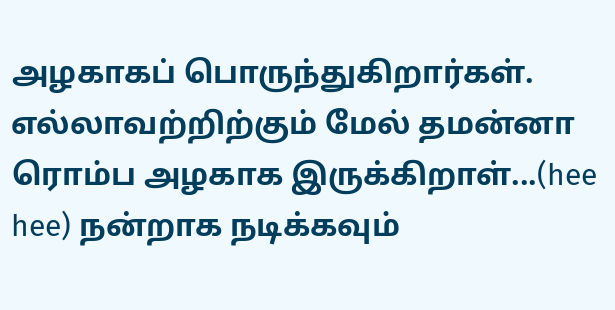அழகாகப் பொருந்துகிறார்கள். எல்லாவற்றிற்கும் மேல் தமன்னா ரொம்ப அழகாக இருக்கிறாள்...(hee hee) நன்றாக நடிக்கவும்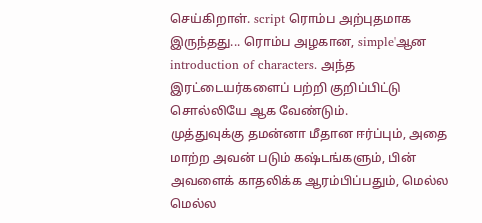செய்கிறாள். script ரொம்ப அற்புதமாக இருந்தது... ரொம்ப அழகான, simple'ஆன introduction of characters. அந்த இரட்டையர்களைப் பற்றி குறிப்பிட்டு சொல்லியே ஆக வேண்டும்.
முத்துவுக்கு தமன்னா மீதான ஈர்ப்பும், அதை மாற்ற அவன் படும் கஷ்டங்களும், பின் அவளைக் காதலிக்க ஆரம்பிப்பதும், மெல்ல மெல்ல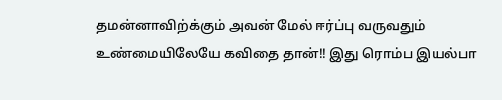தமன்னாவிற்க்கும் அவன் மேல் ஈர்ப்பு வருவதும் உண்மையிலேயே கவிதை தான்!! இது ரொம்ப இயல்பா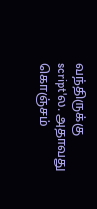வந்திருக்கு script'ல. அதாவது கொஞ்சம்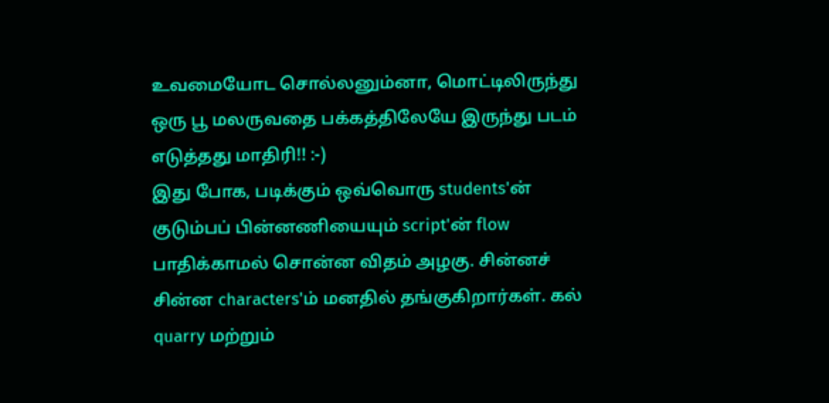உவமையோட சொல்லனும்னா, மொட்டிலிருந்து ஒரு பூ மலருவதை பக்கத்திலேயே இருந்து படம் எடுத்தது மாதிரி!! :-)
இது போக, படிக்கும் ஒவ்வொரு students'ன் குடும்பப் பின்னணியையும் script'ன் flow பாதிக்காமல் சொன்ன விதம் அழகு. சின்னச் சின்ன characters'ம் மனதில் தங்குகிறார்கள். கல் quarry மற்றும்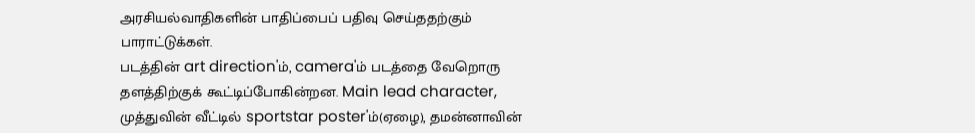அரசியல்வாதிகளின் பாதிப்பைப் பதிவு செய்ததற்கும் பாராட்டுக்கள்.
படத்தின் art direction'ம், camera'ம் படத்தை வேறொரு தளத்திற்குக் கூட்டிப்போகின்றன. Main lead character, முத்துவின் வீட்டில் sportstar poster'ம்(ஏழை), தமன்னாவின்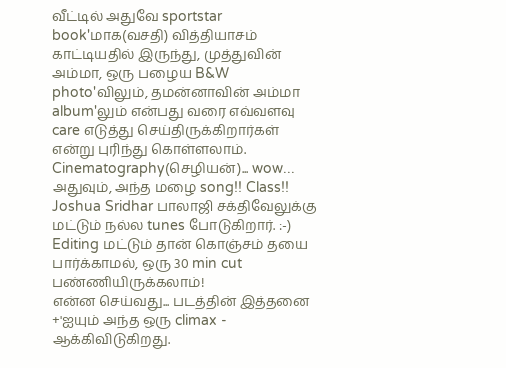வீட்டில் அதுவே sportstar book'மாக(வசதி) வித்தியாசம் காட்டியதில் இருந்து, முத்துவின் அம்மா, ஒரு பழைய B&W photo'விலும், தமன்னாவின் அம்மா album'லும் என்பது வரை எவ்வளவு care எடுத்து செய்திருக்கிறார்கள் என்று புரிந்து கொள்ளலாம். Cinematography(செழியன்)... wow... அதுவும், அந்த மழை song!! Class!! Joshua Sridhar பாலாஜி சக்திவேலுக்கு மட்டும் நல்ல tunes போடுகிறார். :-) Editing மட்டும் தான் கொஞ்சம் தயை பார்க்காமல், ஒரு 30 min cut பண்ணியிருக்கலாம்!
என்ன செய்வது... படத்தின் இத்தனை +'ஐயும் அந்த ஒரு climax - ஆக்கிவிடுகிறது.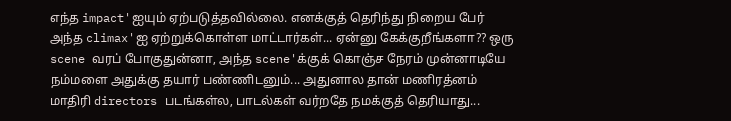எந்த impact'ஐயும் ஏற்படுத்தவில்லை. எனக்குத் தெரிந்து நிறைய பேர் அந்த climax'ஐ ஏற்றுக்கொள்ள மாட்டார்கள்... ஏன்னு கேக்குறீங்களா?? ஒரு scene வரப் போகுதுன்னா, அந்த scene'க்குக் கொஞ்ச நேரம் முன்னாடியே நம்மளை அதுக்கு தயார் பண்ணிடனும்... அதுனால தான் மணிரத்னம் மாதிரி directors படங்கள்ல, பாடல்கள் வர்றதே நமக்குத் தெரியாது...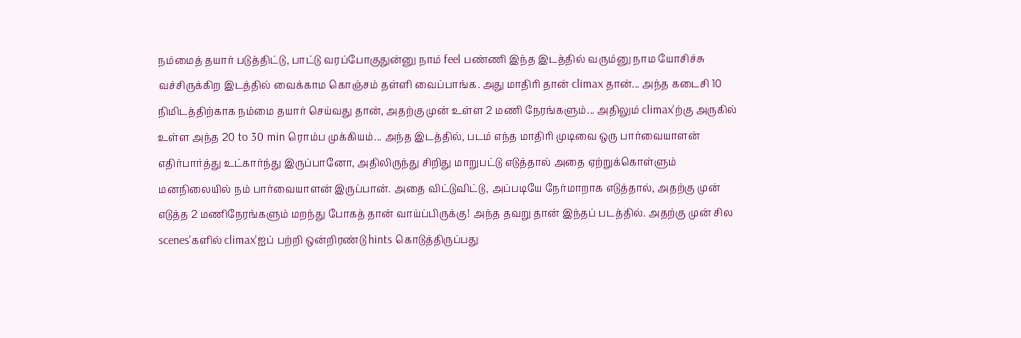நம்மைத் தயார் படுத்திட்டு, பாட்டு வரப்போகுதுன்னு நாம் feel பண்ணி இந்த இடத்தில் வரும்னு நாம யோசிச்சு வச்சிருக்கிற இடத்தில் வைக்காம கொஞ்சம் தள்ளி வைப்பாங்க. அது மாதிரி தான் climax தான்... அந்த கடைசி 10 நிமிடத்திற்காக நம்மை தயார் செய்வது தான், அதற்கு முன் உள்ள 2 மணி நேரங்களும்... அதிலும் climax'ற்கு அருகில் உள்ள அந்த 20 to 30 min ரொம்ப முக்கியம்... அந்த இடத்தில், படம் எந்த மாதிரி முடிவை ஒரு பார்வையாளன் எதிர்பார்த்து உட்கார்ந்து இருப்பானோ, அதிலிருந்து சிறிது மாறுபட்டு எடுத்தால் அதை ஏற்றுக்கொள்ளும் மனநிலையில் நம் பார்வையாளன் இருப்பான். அதை விட்டுவிட்டு, அப்படியே நேர்மாறாக எடுத்தால், அதற்கு முன் எடுத்த 2 மணிநேரங்களும் மறந்து போகத் தான் வாய்ப்பிருக்கு! அந்த தவறு தான் இந்தப் படத்தில். அதற்கு முன் சில scenes'களில் climax'ஐப் பற்றி ஒன்றிரண்டு hints கொடுத்திருப்பது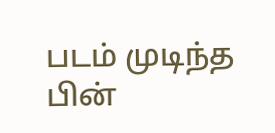படம் முடிந்த பின்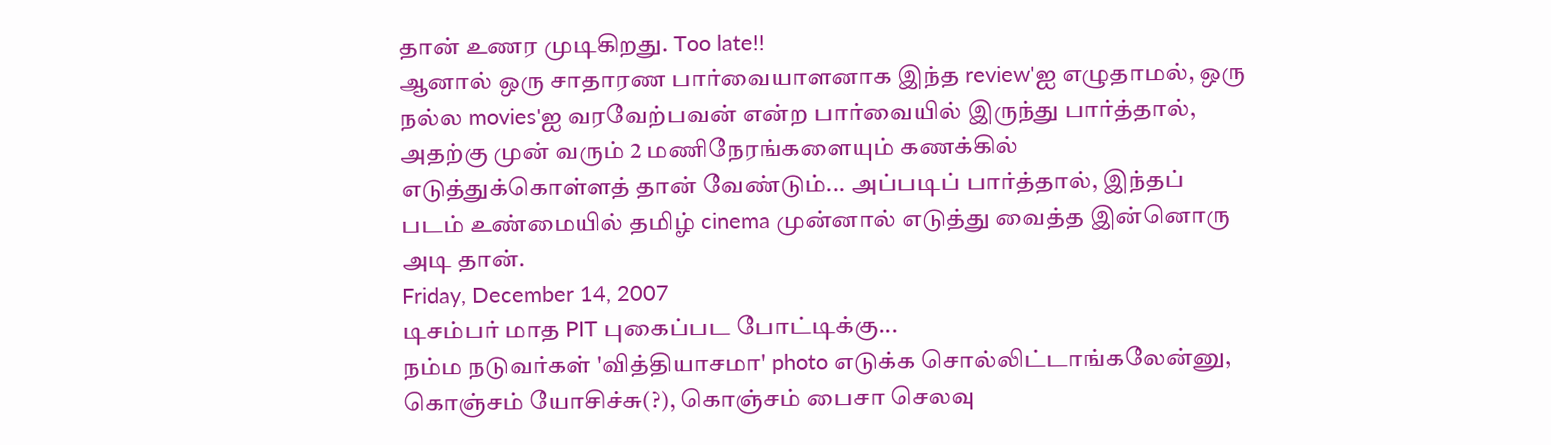தான் உணர முடிகிறது. Too late!!
ஆனால் ஒரு சாதாரண பார்வையாளனாக இந்த review'ஐ எழுதாமல், ஒரு நல்ல movies'ஐ வரவேற்பவன் என்ற பார்வையில் இருந்து பார்த்தால், அதற்கு முன் வரும் 2 மணிநேரங்களையும் கணக்கில் எடுத்துக்கொள்ளத் தான் வேண்டும்... அப்படிப் பார்த்தால், இந்தப் படம் உண்மையில் தமிழ் cinema முன்னால் எடுத்து வைத்த இன்னொரு அடி தான்.
Friday, December 14, 2007
டிசம்பர் மாத PIT புகைப்பட போட்டிக்கு...
நம்ம நடுவர்கள் 'வித்தியாசமா' photo எடுக்க சொல்லிட்டாங்கலேன்னு, கொஞ்சம் யோசிச்சு(?), கொஞ்சம் பைசா செலவு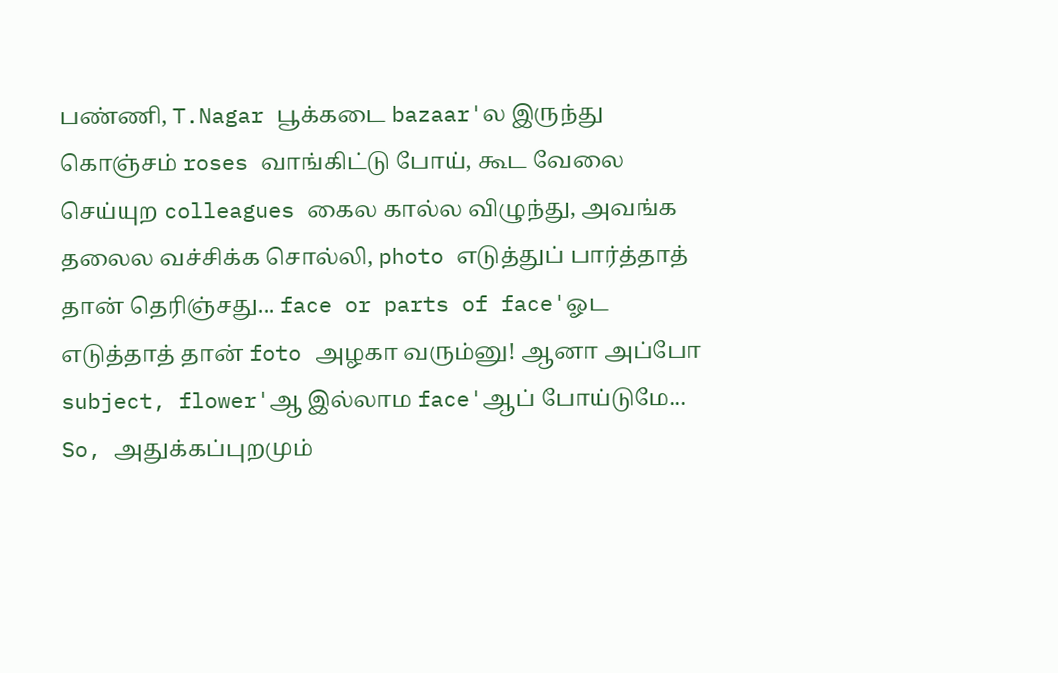பண்ணி, T.Nagar பூக்கடை bazaar'ல இருந்து கொஞ்சம் roses வாங்கிட்டு போய், கூட வேலை செய்யுற colleagues கைல கால்ல விழுந்து, அவங்க தலைல வச்சிக்க சொல்லி, photo எடுத்துப் பார்த்தாத் தான் தெரிஞ்சது... face or parts of face'ஓட எடுத்தாத் தான் foto அழகா வரும்னு! ஆனா அப்போ subject, flower'ஆ இல்லாம face'ஆப் போய்டுமே... So, அதுக்கப்புறமும்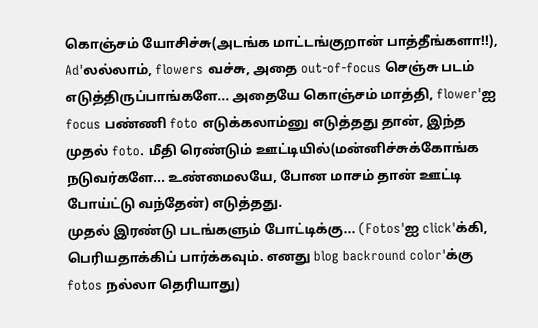கொஞ்சம் யோசிச்சு(அடங்க மாட்டங்குறான் பாத்தீங்களா!!), Ad'லல்லாம், flowers வச்சு, அதை out-of-focus செஞ்சு படம் எடுத்திருப்பாங்களே... அதையே கொஞ்சம் மாத்தி, flower'ஐ focus பண்ணி foto எடுக்கலாம்னு எடுத்தது தான், இந்த முதல் foto. மீதி ரெண்டும் ஊட்டியில்(மன்னிச்சுக்கோங்க நடுவர்களே... உண்மைலயே, போன மாசம் தான் ஊட்டி போய்ட்டு வந்தேன்) எடுத்தது.
முதல் இரண்டு படங்களும் போட்டிக்கு... (Fotos'ஐ click'க்கி, பெரியதாக்கிப் பார்க்கவும். எனது blog backround color'க்கு fotos நல்லா தெரியாது)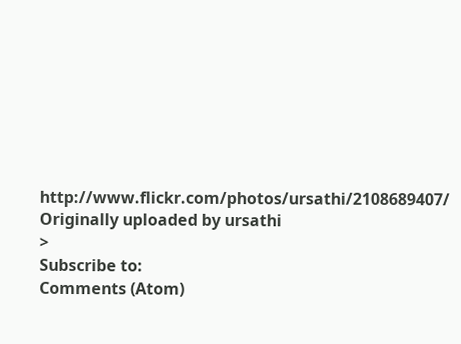http://www.flickr.com/photos/ursathi/2108689407/
Originally uploaded by ursathi
>
Subscribe to:
Comments (Atom)